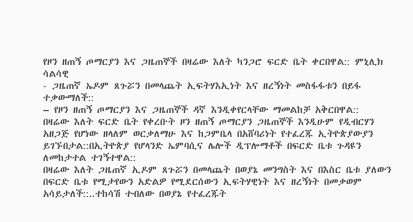የዞን ዘጠኝ ጦማርያን እና ጋዜጠኞች በዛሬው እለት ካንጋሮ ፍርድ ቤት ቀርበዋል:: ምኒሊክ ሳልሳዊ
- ጋዜጠኛ ኤዶም ጸጉሯን በመላጨት ኢፍትሃእኢነት እና ዘረኝነት መስፋፋቱን በይፋ ተቃውማለች::
– የዞን ዘጠኝ ጦማርያን እና ጋዜጠኞች ዳኛ እንዲቀየርላቸው ማመልከቻ አቅርበዋል::
በዛሬው እለት ፍርድ ቤት የቀረቡት ዞን ዘጠኝ ጦማርያን ጋዜጠኞች እንዲሁም የዲብርሃን አዘጋጅ የሆነው ዘላለም ወርቃለማሁ እና ከጋምቤላ በአሸባሪነት የተፈረጁ ኢትዮጵያውያን ይገኙበታል::በኢትዮጵያ የሆላንድ ኤምባሲና ሌሎች ዲፕሎማቶች በፍርድ ቤቱ ጉዳዩን ለመከታተል ተገኝተዋል::
በዛሬው እለት ጋዜጠኛ ኢዶም ጸጉሯን በመላጨት በወያኔ መንግስት እና በእስር ቤቱ ያለውን በፍርድ ቤቱ የሚታየውን አድልዎ የሚደርሰውን ኢፍትሃዊነት እና ዘረኝነት በመቃወም አሳይታለች::..ተከሳሽ ተብለው በወያኔ የተፈረጁት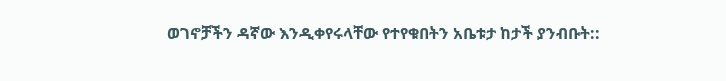ወገኖቻችን ዳኛው እንዲቀየሩላቸው የተየቁበትን አቤቱታ ከታች ያንብቡት::